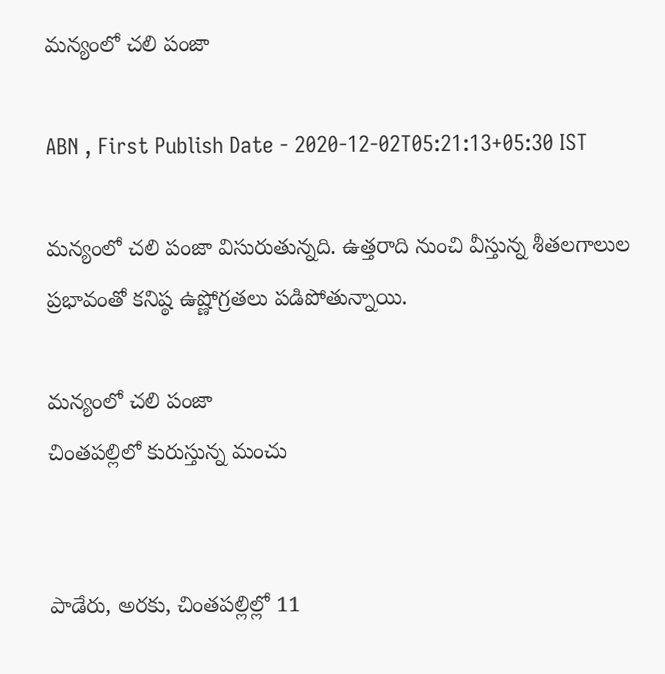మన్యంలో చలి పంజా

ABN , First Publish Date - 2020-12-02T05:21:13+05:30 IST

మన్యంలో చలి పంజా విసురుతున్నది. ఉత్తరాది నుంచి వీస్తున్న శీతలగాలుల ప్రభావంతో కనిష్ఠ ఉష్ణోగ్రతలు పడిపోతున్నాయి.

మన్యంలో చలి పంజా
చింతపల్లిలో కురుస్తున్న మంచు


పాడేరు, అరకు, చింతపల్లిల్లో 11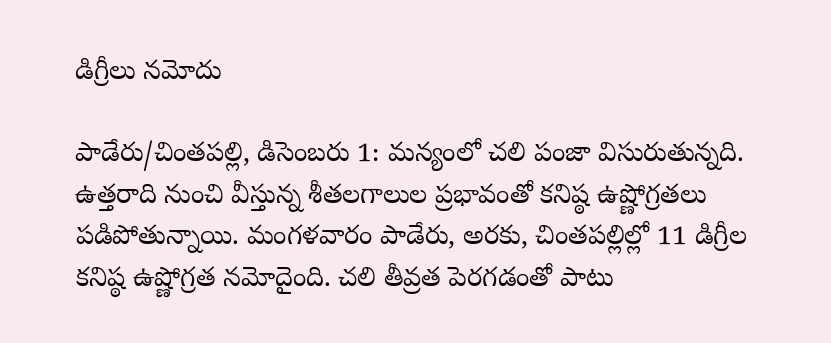డిగ్రీలు నమోదు

పాడేరు/చింతపల్లి, డిసెంబరు 1: మన్యంలో చలి పంజా విసురుతున్నది. ఉత్తరాది నుంచి వీస్తున్న శీతలగాలుల ప్రభావంతో కనిష్ఠ ఉష్ణోగ్రతలు పడిపోతున్నాయి. మంగళవారం పాడేరు, అరకు, చింతపల్లిల్లో 11 డిగ్రీల కనిష్ఠ ఉష్ణోగ్రత నమోదైంది. చలి తీవ్రత పెరగడంతో పాటు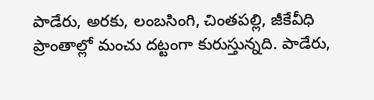పాడేరు, అరకు, లంబసింగి, చింతపల్లి, జీకేవీధి ప్రాంతాల్లో మంచు దట్టంగా కురుస్తున్నది. పాడేరు,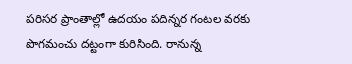పరిసర ప్రాంతాల్లో ఉదయం పదిన్నర గంటల వరకు పొగమంచు దట్టంగా కురిసింది. రానున్న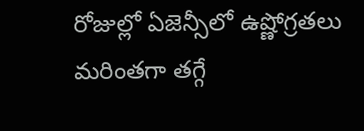రోజుల్లో ఏజెన్సీలో ఉష్ణోగ్రతలు మరింతగా తగ్గే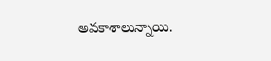అవకాశాలున్నాయి.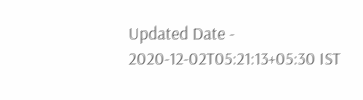Updated Date - 2020-12-02T05:21:13+05:30 IST